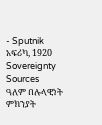- Sputnik አፍሪካ, 1920
Sovereignty Sources
ዓለም በሉላዊነት ምክንያት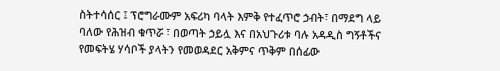ስትተሳሰር ፤ ፕሮግራሙም አፍሪካ ባላት እምቅ የተፈጥሮ ኃብት፣ በማደግ ላይ ባለው የሕዝብ ቁጥሯ ፣ በወጣት ኃይሏ እና በአህጉሪቱ ባሉ አዳዲስ ግኝቶችና የመፍትሄ ሃሳቦች ያላትን የመወዳደር አቅምና ጥቅም በሰፊው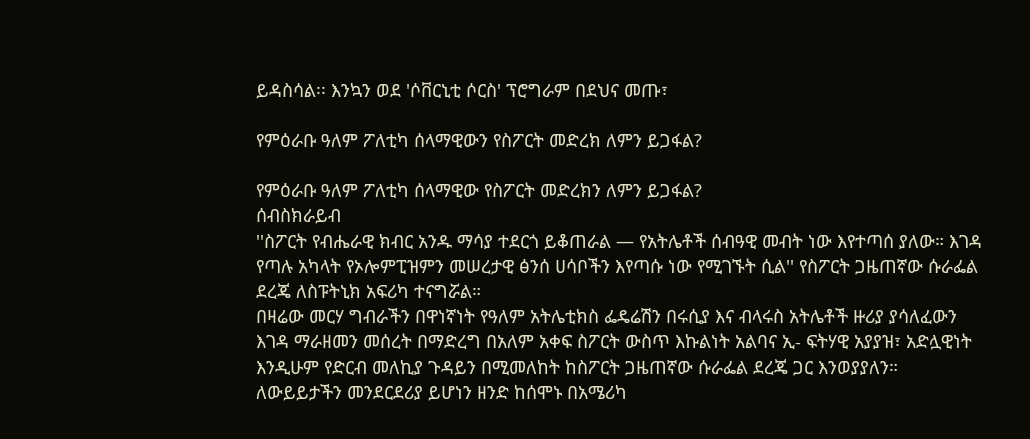ይዳስሳል፡፡ እንኳን ወደ 'ሶቨርኒቲ ሶርስ' ፕሮግራም በደህና መጡ፣

የምዕራቡ ዓለም ፖለቲካ ሰላማዊውን የስፖርት መድረክ ለምን ይጋፋል?

የምዕራቡ ዓለም ፖለቲካ ሰላማዊው የስፖርት መድረክን ለምን ይጋፋል?
ሰብስክራይብ
''ስፖርት የብሔራዊ ክብር አንዱ ማሳያ ተደርጎ ይቆጠራል — የአትሌቶች ሰብዓዊ መብት ነው እየተጣሰ ያለው። እገዳ የጣሉ አካላት የኦሎምፒዝምን መሠረታዊ ፅንሰ ሀሳቦችን እየጣሱ ነው የሚገኙት ሲል'' የስፖርት ጋዜጠኛው ሱራፌል ደረጄ ለስፑትኒክ አፍሪካ ተናግሯል።
በዛሬው መርሃ ግብራችን በዋነኛነት የዓለም አትሌቲክስ ፌዴሬሽን በሩሲያ እና ብላሩስ አትሌቶች ዙሪያ ያሳለፈውን እገዳ ማራዘመን መሰረት በማድረግ በአለም አቀፍ ስፖርት ውስጥ እኩልነት አልባና ኢ- ፍትሃዊ አያያዝ፣ አድሏዊነት እንዲሁም የድርብ መለኪያ ጉዳይን በሚመለከት ከስፖርት ጋዜጠኛው ሱራፌል ደረጄ ጋር እንወያያለን።
ለውይይታችን መንደርደሪያ ይሆነን ዘንድ ከሰሞኑ በአሜሪካ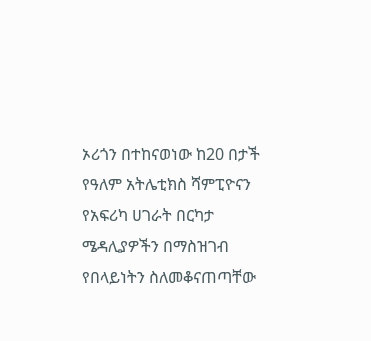ኦሪጎን በተከናወነው ከ20 በታች የዓለም አትሌቲክስ ሻምፒዮናን የአፍሪካ ሀገራት በርካታ ሜዳሊያዎችን በማስዝገብ የበላይነትን ስለመቆናጠጣቸው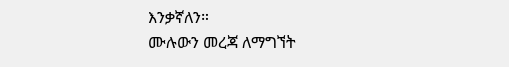እንቃኛለን።
ሙሉውን መረጃ ለማግኘት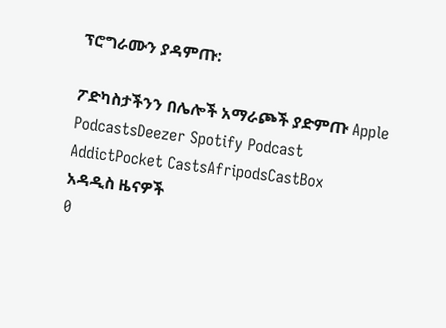ፕሮግራሙን ያዳምጡ:

ፖድካስታችንን በሌሎች አማራጮች ያድምጡ Apple PodcastsDeezer Spotify Podcast AddictPocket CastsAfripodsCastBox
አዳዲስ ዜናዎች
0